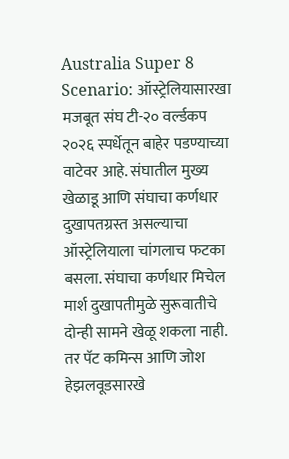Australia Super 8 Scenario: ऑस्ट्रेलियासारखा मजबूत संघ टी-२० वर्ल्डकप २०२६ स्पर्धेतून बाहेर पडण्याच्या वाटेवर आहे. संघातील मुख्य खेळाडू आणि संघाचा कर्णधार दुखापतग्रस्त असल्याचा ऑस्ट्रेलियाला चांगलाच फटका बसला. संघाचा कर्णधार मिचेल मार्श दुखापतीमुळे सुरूवातीचे दोन्ही सामने खेळू शकला नाही. तर पॅट कमिन्स आणि जोश हेझलवूडसारखे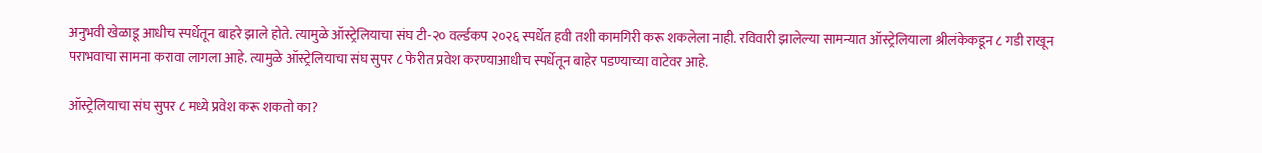अनुभवी खेळाडू आधीच स्पर्धेतून बाहरे झाले होते. त्यामुळे ऑस्ट्रेलियाचा संघ टी-२० वर्ल्डकप २०२६ स्पर्धेत हवी तशी कामगिरी करू शकलेला नाही. रविवारी झालेल्या सामन्यात ऑस्ट्रेलियाला श्रीलंकेकडून ८ गडी राखून पराभवाचा सामना करावा लागला आहे. त्यामुळे ऑस्ट्रेलियाचा संघ सुपर ८ फेरीत प्रवेश करण्याआधीच स्पर्धेतून बाहेर पडण्याच्या वाटेवर आहे.

ऑस्ट्रेलियाचा संघ सुपर ८ मध्ये प्रवेश करू शकतो का?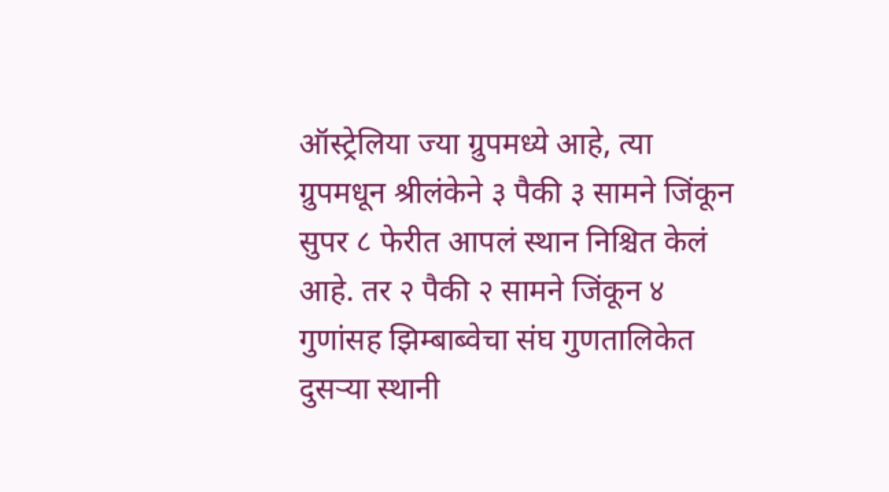ऑस्ट्रेलिया ज्या ग्रुपमध्ये आहे, त्या ग्रुपमधून श्रीलंकेने ३ पैकी ३ सामने जिंकून सुपर ८ फेरीत आपलं स्थान निश्चित केलं आहे. तर २ पैकी २ सामने जिंकून ४ गुणांसह झिम्बाब्वेचा संघ गुणतालिकेत दुसऱ्या स्थानी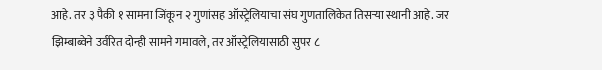आहे. तर ३ पैकी १ सामना जिंकून २ गुणांसह ऑस्ट्रेलियाचा संघ गुणतालिकेत तिसऱ्या स्थानी आहे. जर झिम्बाब्वेने उर्वरित दोन्ही सामने गमावले, तर ऑस्ट्रेलियासाठी सुपर ८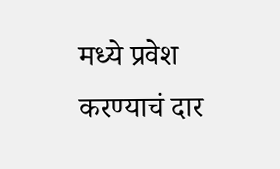मध्ये प्रवेश करण्याचं दार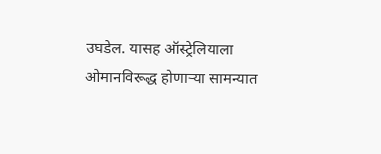उघडेल. यासह ऑस्ट्रेलियाला ओमानविरूद्ध होणाऱ्या सामन्यात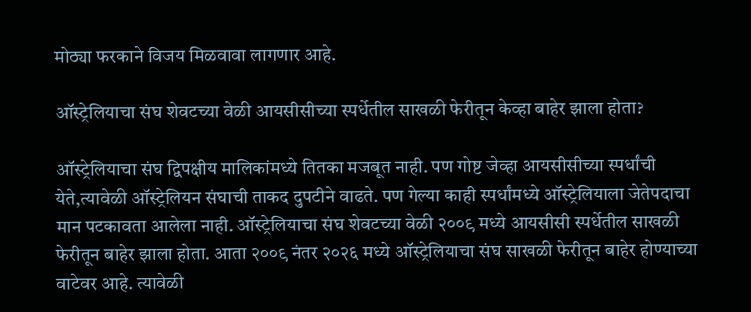मोठ्या फरकाने विजय मिळवावा लागणार आहे.

ऑस्ट्रेलियाचा संघ शेवटच्या वेळी आयसीसीच्या स्पर्धेतील साखळी फेरीतून केव्हा बाहेर झाला होता?

ऑस्ट्रेलियाचा संघ द्विपक्षीय मालिकांमध्ये तितका मजबूत नाही. पण गोष्ट जेव्हा आयसीसीच्या स्पर्धांची येते,त्यावेळी ऑस्ट्रेलियन संघाची ताकद दुपटीने वाढते. पण गेल्या काही स्पर्धांमध्ये ऑस्ट्रेलियाला जेतेपदाचा मान पटकावता आलेला नाही. ऑस्ट्रेलियाचा संघ शेवटच्या वेळी २००९ मध्ये आयसीसी स्पर्धेतील साखळी फेरीतून बाहेर झाला होता. आता २००९ नंतर २०२६ मध्ये ऑस्ट्रेलियाचा संघ साखळी फेरीतून बाहेर होण्याच्या वाटेवर आहे. त्यावेळी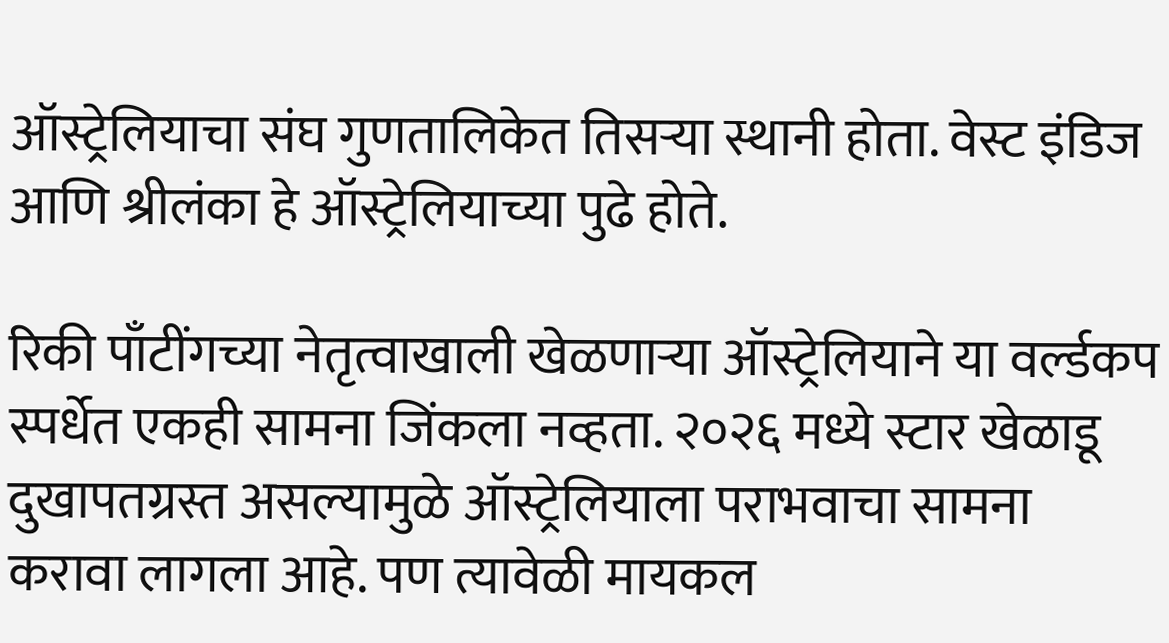ऑस्ट्रेलियाचा संघ गुणतालिकेत तिसऱ्या स्थानी होता. वेस्ट इंडिज आणि श्रीलंका हे ऑस्ट्रेलियाच्या पुढे होते.

रिकी पाँटींगच्या नेतृत्वाखाली खेळणाऱ्या ऑस्ट्रेलियाने या वर्ल्डकप स्पर्धेत एकही सामना जिंकला नव्हता. २०२६ मध्ये स्टार खेळाडू दुखापतग्रस्त असल्यामुळे ऑस्ट्रेलियाला पराभवाचा सामना करावा लागला आहे. पण त्यावेळी मायकल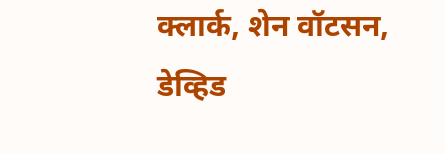क्लार्क, शेन वॉटसन, डेव्हिड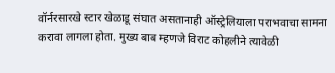वॉर्नरसारखे स्टार खेळाडू संघात असतानाही ऑस्ट्रेलियाला पराभवाचा सामना करावा लागला होता. मुख्य बाब म्हणजे विराट कोहलीने त्यावेळी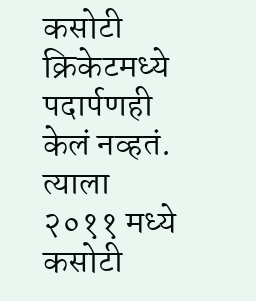कसोटी क्रिकेटमध्ये पदार्पणही केलं नव्हतं. त्याला २०११ मध्ये कसोटी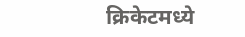क्रिकेटमध्ये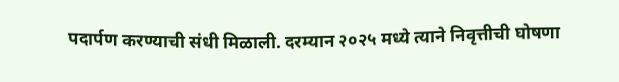पदार्पण करण्याची संधी मिळाली. दरम्यान २०२५ मध्ये त्याने निवृत्तीची घोषणा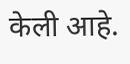केली आहे.